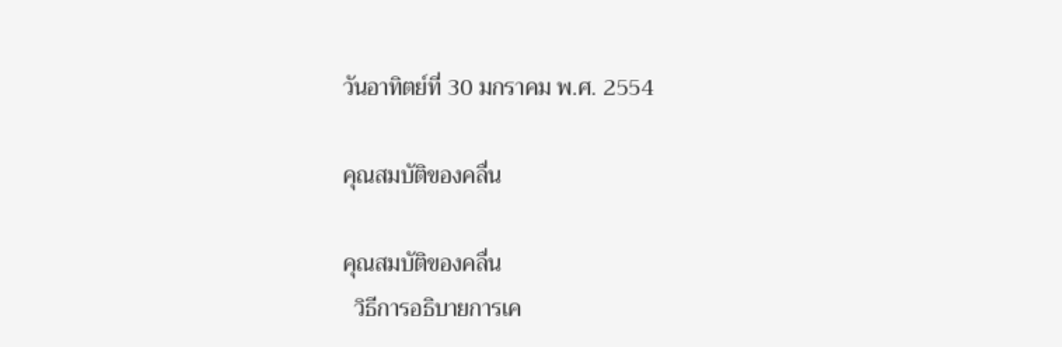วันอาทิตย์ที่ 30 มกราคม พ.ศ. 2554

คุณสมบัติของคลื่น

คุณสมบัติของคลื่น
  วิธีการอธิบายการเค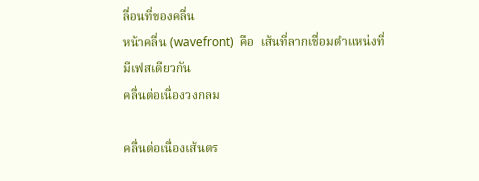ลื่อนที่ของคลื่น
หน้าคลื่น (wavefront)  คือ  เส้นที่ลากเชื่อมตำแหน่งที่มีเฟสเดียวกัน
คลื่นต่อเนื่องวงกลม

คลื่นต่อเนื่องเส้นตร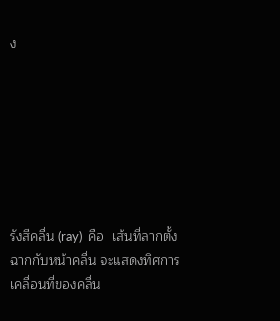ง







รังสีคลื่น (ray)  คือ  เส้นที่ลากตั้งฉากกับหน้าคลื่น จะแสดงทิศการเคลื่อนที่ของคลื่น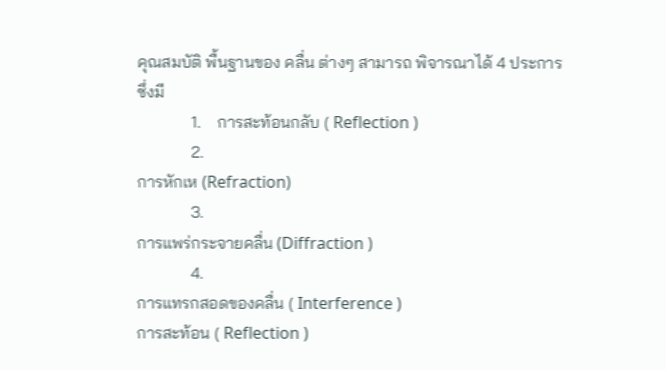คุณสมบัติ พื้นฐานของ คลื่น ต่างๆ สามารถ พิจารณาได้ 4 ประการ ซึ่งมี
             1.    การสะท้อนกลับ ( Reflection )
             2.
การหักเห (Refraction)
             3.
การแพร่กระจายคลื่น (Diffraction )
             4.
การแทรกสอดของคลื่น ( Interference )
การสะท้อน ( Reflection )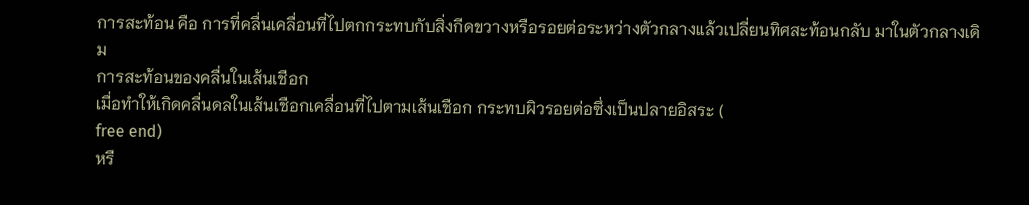การสะท้อน คือ การที่คลื่นเคลื่อนที่ไปตกกระทบกับสิ่งกีดขวางหรือรอยต่อระหว่างตัวกลางแล้วเปลี่ยนทิศสะท้อนกลับ มาในตัวกลางเดิม
การสะท้อนของคลื่นในเส้นเชือก
เมื่อทำให้เกิดคลื่นดลในเส้นเชือกเคลื่อนที่ไปตามเส้นเชือก กระทบผิวรอยต่อซึ่งเป็นปลายอิสระ (
free end)
หรื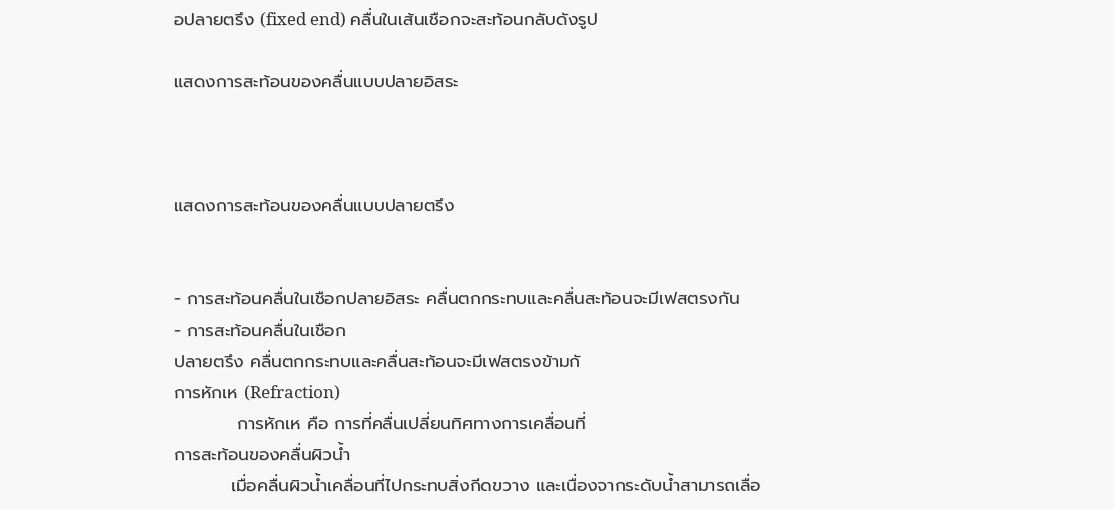อปลายตรึง (fixed end) คลื่นในเส้นเชือกจะสะท้อนกลับดังรูป

แสดงการสะท้อนของคลื่นแบบปลายอิสระ



แสดงการสะท้อนของคลื่นแบบปลายตรึง


- การสะท้อนคลื่นในเชือกปลายอิสระ คลื่นตกกระทบและคลื่นสะท้อนจะมีเฟสตรงกัน
- การสะท้อนคลื่นในเชือก
ปลายตรึง คลื่นตกกระทบและคลื่นสะท้อนจะมีเฟสตรงข้ามกั
การหักเห (Refraction)
          การหักเห คือ การที่คลื่นเปลี่ยนทิศทางการเคลื่อนที่
การสะท้อนของคลื่นผิวน้ำ
         เมื่อคลื่นผิวน้ำเคลื่อนที่ไปกระทบสิ่งกีดขวาง และเนื่องจากระดับน้ำสามารถเลื่อ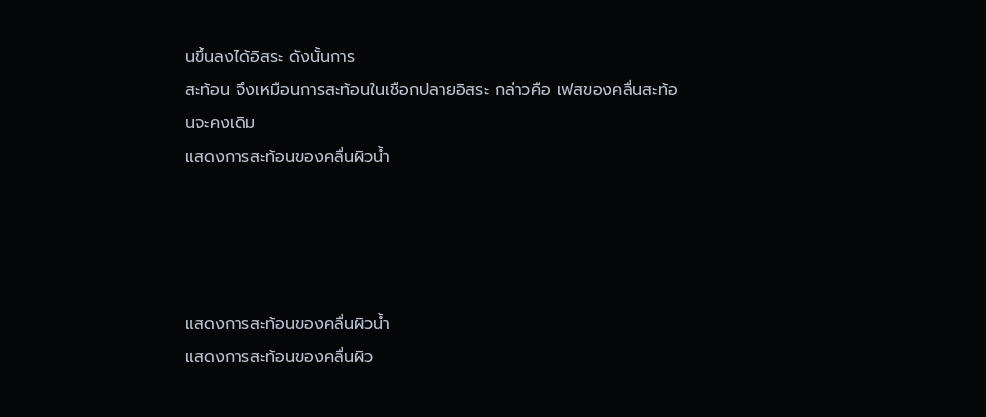นขึ้นลงได้อิสระ ดังนั้นการ
สะท้อน จึงเหมือนการสะท้อนในเชือกปลายอิสระ กล่าวคือ เฟสของคลื่นสะท้อนจะคงเดิม
แสดงการสะท้อนของคลื่นผิวน้ำ




แสดงการสะท้อนของคลื่นผิวน้ำ
แสดงการสะท้อนของคลื่นผิว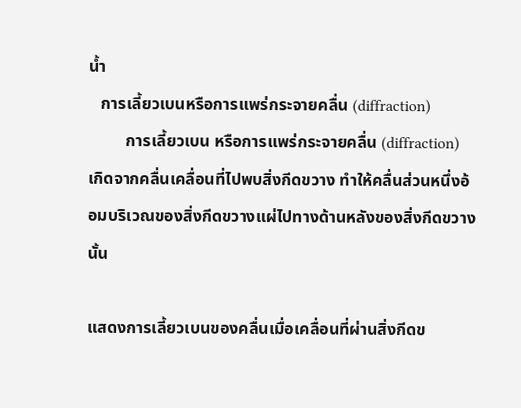น้ำ
   การเลี้ยวเบนหรือการแพร่กระจายคลื่น (diffraction)
         การเลี้ยวเบน หรือการแพร่กระจายคลื่น (diffraction) เกิดจากคลื่นเคลื่อนที่ไปพบสิ่งกีดขวาง ทำให้คลื่นส่วนหนึ่งอ้อมบริเวณของสิ่งกีดขวางแผ่ไปทางด้านหลังของสิ่งกีดขวางนั้น

แสดงการเลี้ยวเบนของคลื่นเมื่อเคลื่อนที่ผ่านสิ่งกีดข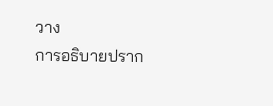วาง
การอธิบายปราก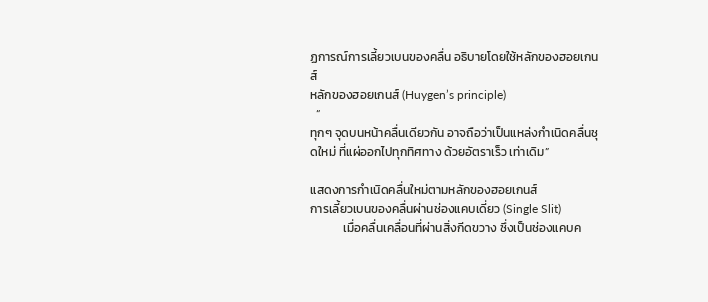ฏการณ์การเลี้ยวเบนของคลื่น อธิบายโดยใช้หลักของฮอยเกนส์
หลักของฮอยเกนส์ (Huygen’s principle)
  “
ทุกๆ จุดบนหน้าคลื่นเดียวกัน อาจถือว่าเป็นแหล่งกำเนิดคลื่นชุดใหม่ ที่แผ่ออกไปทุกทิศทาง ด้วยอัตราเร็ว เท่าเดิม”

แสดงการกำเนิดคลื่นใหม่ตามหลักของฮอยเกนส์
การเลี้ยวเบนของคลื่นผ่านช่องแคบเดี่ยว (Single Slit)
            เมื่อคลื่นเคลื่อนที่ผ่านสิ่งกีดขวาง ซึ่งเป็นช่องแคบค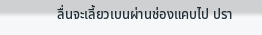ลื่นจะเลี้ยวเบนผ่านช่องแคบไป ปรา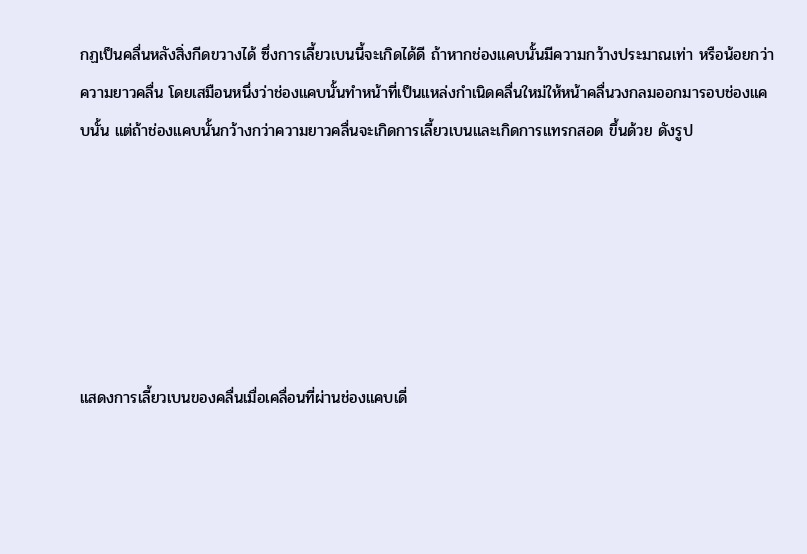กฏเป็นคลื่นหลังสิ่งกีดขวางได้ ซึ่งการเลี้ยวเบนนี้จะเกิดได้ดี ถ้าหากช่องแคบนั้นมีความกว้างประมาณเท่า หรือน้อยกว่าความยาวคลื่น โดยเสมือนหนึ่งว่าช่องแคบนั้นทำหน้าที่เป็นแหล่งกำเนิดคลื่นใหม่ให้หน้าคลื่นวงกลมออกมารอบช่องแคบนั้น แต่ถ้าช่องแคบนั้นกว้างกว่าความยาวคลื่นจะเกิดการเลี้ยวเบนและเกิดการแทรกสอด ขึ้นด้วย ดังรูป






แสดงการเลี้ยวเบนของคลื่นเมื่อเคลื่อนที่ผ่านช่องแคบเดี่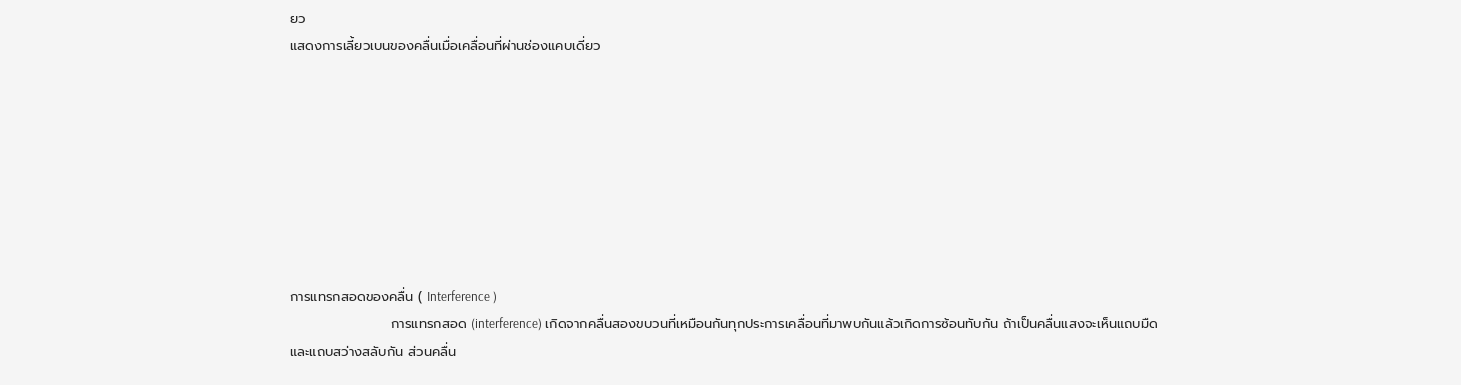ยว
แสดงการเลี้ยวเบนของคลื่นเมื่อเคลื่อนที่ผ่านช่องแคบเดี่ยว








การแทรกสอดของคลื่น ( Interference )
                     การแทรกสอด (interference) เกิดจากคลื่นสองขบวนที่เหมือนกันทุกประการเคลื่อนที่มาพบกันแล้วเกิดการซ้อนทับกัน ถ้าเป็นคลื่นแสงจะเห็นแถบมืดและแถบสว่างสลับกัน ส่วนคลื่น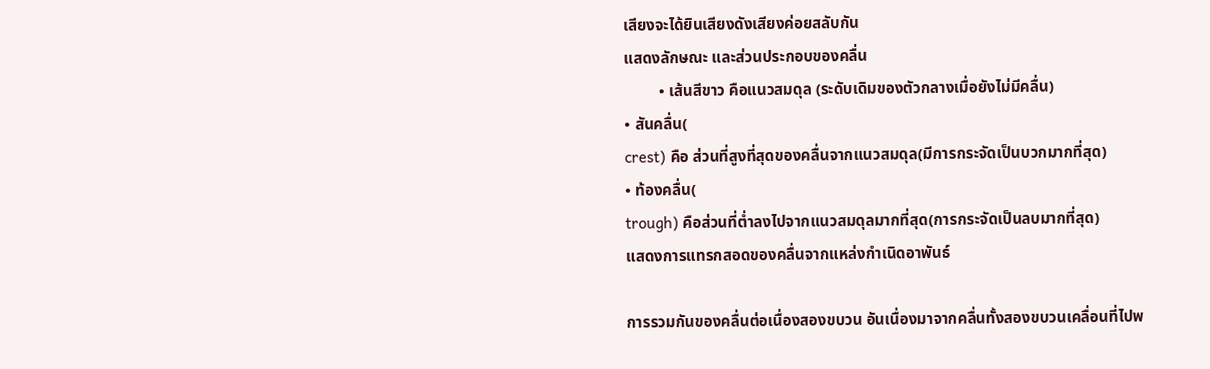เสียงจะได้ยินเสียงดังเสียงค่อยสลับกัน
แสดงลักษณะ และส่วนประกอบของคลื่น
         • เส้นสีขาว คือแนวสมดุล (ระดับเดิมของตัวกลางเมื่อยังไม่มีคลื่น)
• สันคลื่น(
crest) คือ ส่วนที่สูงที่สุดของคลื่นจากแนวสมดุล(มีการกระจัดเป็นบวกมากที่สุด)
• ท้องคลื่น(
trough) คือส่วนที่ต่ำลงไปจากแนวสมดุลมากที่สุด(การกระจัดเป็นลบมากที่สุด)
แสดงการแทรกสอดของคลื่นจากแหล่งกำเนิดอาพันธ์

การรวมกันของคลื่นต่อเนื่องสองขบวน อันเนื่องมาจากคลื่นทั้งสองขบวนเคลื่อนที่ไปพ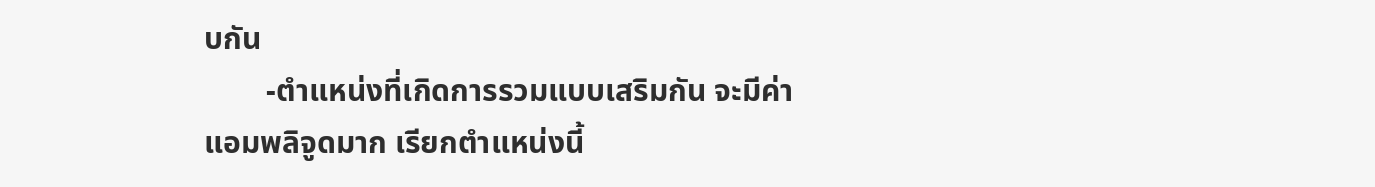บกัน
        -ตำแหน่งที่เกิดการรวมแบบเสริมกัน จะมีค่า
แอมพลิจูดมาก เรียกตำแหน่งนี้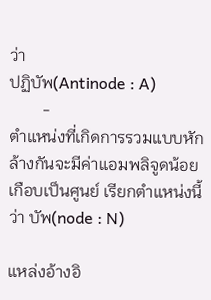ว่า
ปฏิบัพ(Antinode : A)
        -
ตำแหน่งที่เกิดการรวมแบบหักล้างกันจะมีค่าแอมพลิจูดน้อยเกือบเป็นศูนย์ เรียกตำแหน่งนี้ว่า บัพ(node : N)

แหล่งอ้างอิ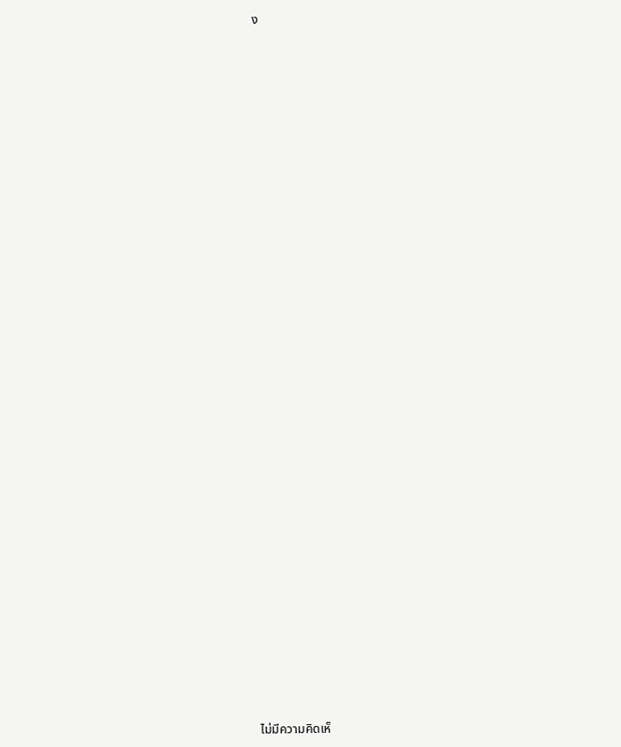ง




































ไม่มีความคิดเห็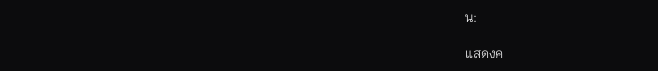น:

แสดงค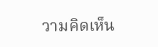วามคิดเห็น